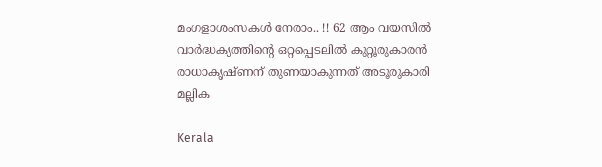മംഗളാശംസകൾ നേരാം.. !! 62 ആം വയസില്‍ വാർദ്ധക്യത്തിന്റെ ഒറ്റപ്പെടലില്‍ കുറ്റൂരുകാരന്‍ രാധാകൃഷ്ണന് തുണയാകുന്നത് അടൂരുകാരി മല്ലിക

Kerala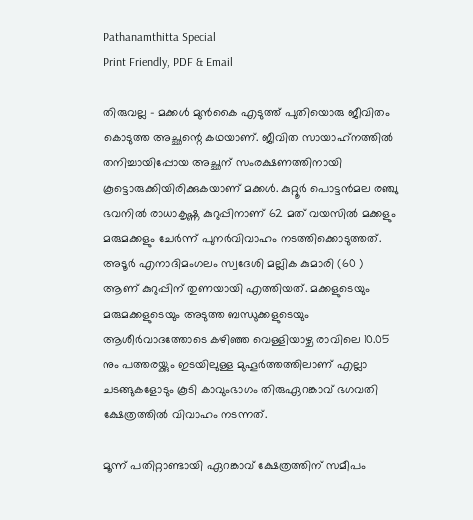Pathanamthitta Special
Print Friendly, PDF & Email

തിരുവല്ല – മക്കൾ മുൻകൈ എടുത്ത് പുതിയൊരു ജീവിതം കൊടുത്ത അച്ഛന്റെ കഥയാണ്. ജീവിത സായാഹ്‌നത്തില്‍ തനിച്ചായിപ്പോയ അച്ഛന് സംരക്ഷണത്തിനായി കൂട്ടൊരുക്കിയിരിക്കുകയാണ് മക്കള്‍. കുറ്റൂര്‍ പൊട്ടന്‍മല രഞ്ചു ഭവനില്‍ രാധാകൃഷ്ണ കുറുപ്പിനാണ് 62 മത് വയസില്‍ മക്കളും മരുമക്കളും ചേര്‍ന്ന് പുനര്‍വിവാഹം നടത്തിക്കൊടുത്തത്. അടൂര്‍ എനാദിമംഗലം സ്വദേശി മല്ലിക കുമാരി (60 ) ആണ് കുറുപ്പിന് തുണയായി എത്തിയത്. മക്കളുടെയും മരുമക്കളുടെയും അടുത്ത ബന്ധുക്കളുടെയും ആശീര്‍വാദത്തോടെ കഴിഞ്ഞ വെള്ളിയാഴ്ച രാവിലെ 10.05 നും പത്തരയ്ക്കും ഇടയിലുള്ള മുഹൂര്‍ത്തത്തിലാണ് എല്ലാ ചടങ്ങുകളോടും കൂടി കാവുംഭാഗം തിരുഏറങ്കാവ് ഭഗവതി ക്ഷേത്രത്തില്‍ വിവാഹം നടന്നത്.

മൂന്ന് പതിറ്റാണ്ടായി ഏറങ്കാവ് ക്ഷേത്രത്തിന് സമീപം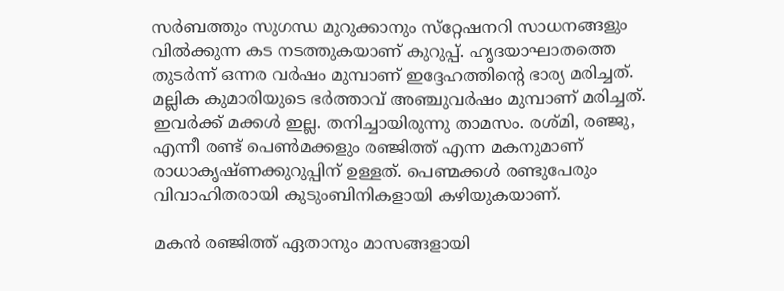സര്‍ബത്തും സുഗന്ധ മുറുക്കാനും സ്‌റ്റേഷനറി സാധനങ്ങളും വില്‍ക്കുന്ന കട നടത്തുകയാണ് കുറുപ്പ്. ഹൃദയാഘാതത്തെ തുടര്‍ന്ന് ഒന്നര വര്‍ഷം മുമ്പാണ് ഇദ്ദേഹത്തിന്റെ ഭാര്യ മരിച്ചത്. മല്ലിക കുമാരിയുടെ ഭര്‍ത്താവ് അഞ്ചുവര്‍ഷം മുമ്പാണ് മരിച്ചത്. ഇവര്‍ക്ക് മക്കള്‍ ഇല്ല. തനിച്ചായിരുന്നു താമസം. രശ്മി, രഞ്ജു, എന്നീ രണ്ട് പെണ്‍മക്കളും രഞ്ജിത്ത് എന്ന മകനുമാണ് രാധാകൃഷ്ണക്കുറുപ്പിന് ഉള്ളത്. പെണ്മക്കള്‍ രണ്ടുപേരും വിവാഹിതരായി കുടുംബിനികളായി കഴിയുകയാണ്.

മകന്‍ രഞ്ജിത്ത് ഏതാനും മാസങ്ങളായി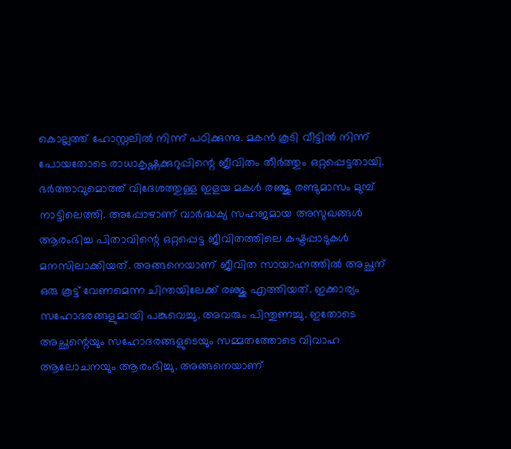കൊല്ലത്ത് ഹോസ്റ്റലില്‍ നിന്ന് പഠിക്കുന്നു. മകന്‍ കൂടി വീട്ടില്‍ നിന്ന് പോയതോടെ രാധാകൃഷ്ണക്കുറുപ്പിന്റെ ജീവിതം തീര്‍ത്തും ഒറ്റപ്പെട്ടതായി. ഭര്‍ത്താവുമൊത്ത് വിദേശത്തുള്ള ഇളയ മകള്‍ രഞ്ജു രണ്ടുമാസം മുമ്പ് നാട്ടിലെത്തി. അപ്പോഴാണ് വാര്‍ദ്ധക്യ സഹജമായ അസുഖങ്ങള്‍ ആരംഭിച്ച പിതാവിന്റെ ഒറ്റപ്പെട്ട ജീവിതത്തിലെ കഷ്ടപ്പാടുകള്‍ മനസിലാക്കിയത്. അങ്ങനെയാണ് ജീവിത സായാഹ്നത്തില്‍ അച്ഛന് ഒരു കൂട്ട് വേണമെന്ന ചിന്തയിലേക്ക് രഞ്ജു എത്തിയത്. ഇക്കാര്യം സഹോദരങ്ങളുമായി പങ്കുവെച്ചു. അവരും പിന്തുണച്ചു. ഇതോടെ അച്ഛന്റെയും സഹോദരങ്ങളുടെയും സമ്മതത്തോടെ വിവാഹ ആലോചനയും ആരംഭിച്ചു. അങ്ങനെയാണ്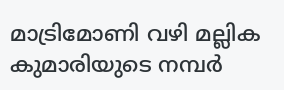മാട്രിമോണി വഴി മല്ലിക കുമാരിയുടെ നമ്പര്‍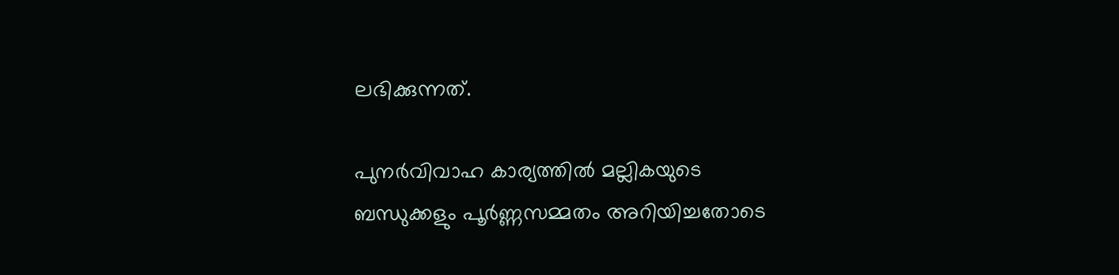ലഭിക്കുന്നത്.

പുനര്‍വിവാഹ കാര്യത്തില്‍ മല്ലികയുടെ ബന്ധുക്കളും പൂര്‍ണ്ണസമ്മതം അറിയിച്ചതോടെ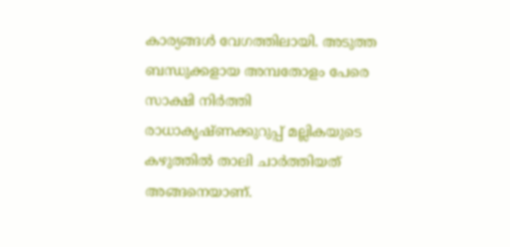കാര്യങ്ങള്‍ വേഗത്തിലായി. അടുത്ത ബന്ധുക്കളായ അമ്പതോളം പേരെ സാക്ഷി നിര്‍ത്തി രാധാകൃഷ്ണക്കുറുപ്പ് മല്ലികയുടെ കഴുത്തില്‍ താലി ചാര്‍ത്തിയത് അങ്ങനെയാണ്.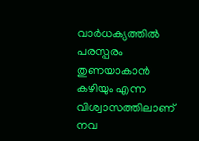വാര്‍ധക്യത്തില്‍ പരസ്പരം തുണയാകാന്‍ കഴിയും എന്ന വിശ്വാസത്തിലാണ് നവ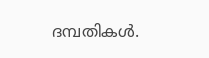ദമ്പതികള്‍.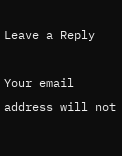Leave a Reply

Your email address will not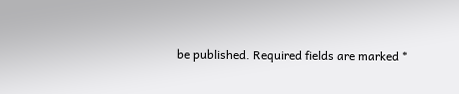be published. Required fields are marked *